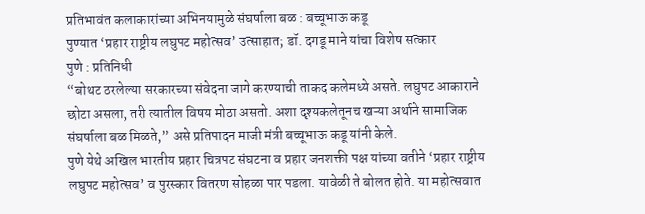प्रतिभावंत कलाकारांच्या अभिनयामुळे संघर्षाला बळ : बच्चूभाऊ कडू
पुण्यात ‘प्रहार राष्ट्रीय लघुपट महोत्सव’ उत्साहात; डॉ. दगडू माने यांचा विशेष सत्कार
पुणे : प्रतिनिधी
“बोथट ठरलेल्या सरकारच्या संवेदना जागे करण्याची ताकद कलेमध्ये असते. लघुपट आकाराने छोटा असला, तरी त्यातील विषय मोठा असतो. अशा दृश्यकलेतूनच खऱ्या अर्थाने सामाजिक संघर्षाला बळ मिळते,” असे प्रतिपादन माजी मंत्री बच्चूभाऊ कडू यांनी केले.
पुणे येथे अखिल भारतीय प्रहार चित्रपट संघटना व प्रहार जनशक्ती पक्ष यांच्या वतीने ‘प्रहार राष्ट्रीय लघुपट महोत्सव’ व पुरस्कार वितरण सोहळा पार पडला. यावेळी ते बोलत होते. या महोत्सवात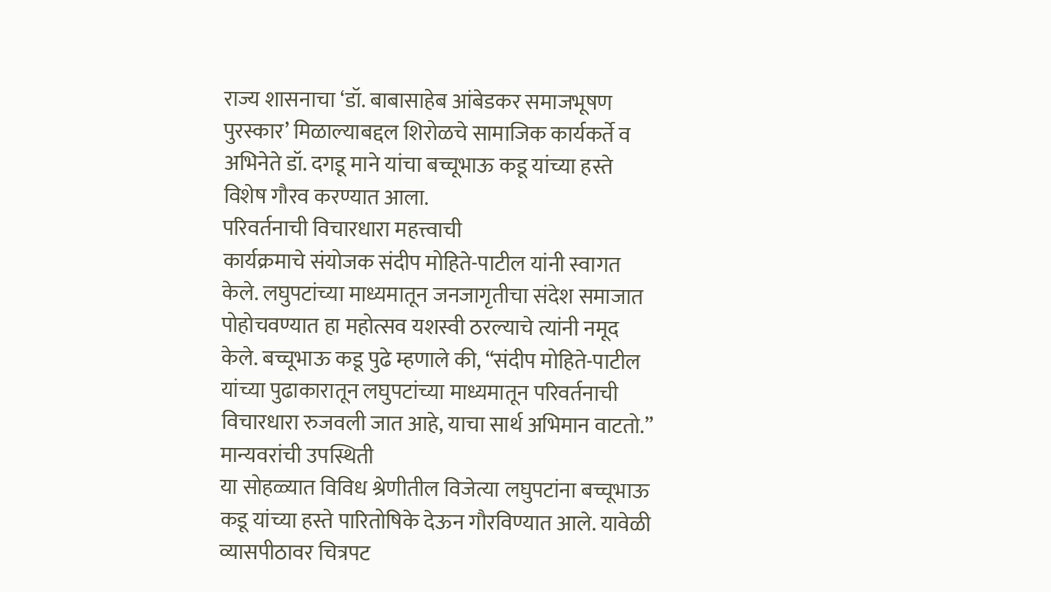राज्य शासनाचा ‘डॉ. बाबासाहेब आंबेडकर समाजभूषण पुरस्कार’ मिळाल्याबद्दल शिरोळचे सामाजिक कार्यकर्ते व अभिनेते डॉ. दगडू माने यांचा बच्चूभाऊ कडू यांच्या हस्ते विशेष गौरव करण्यात आला.
परिवर्तनाची विचारधारा महत्त्वाची
कार्यक्रमाचे संयोजक संदीप मोहिते-पाटील यांनी स्वागत केले. लघुपटांच्या माध्यमातून जनजागृतीचा संदेश समाजात पोहोचवण्यात हा महोत्सव यशस्वी ठरल्याचे त्यांनी नमूद केले. बच्चूभाऊ कडू पुढे म्हणाले की, “संदीप मोहिते-पाटील यांच्या पुढाकारातून लघुपटांच्या माध्यमातून परिवर्तनाची विचारधारा रुजवली जात आहे, याचा सार्थ अभिमान वाटतो.”
मान्यवरांची उपस्थिती
या सोहळ्यात विविध श्रेणीतील विजेत्या लघुपटांना बच्चूभाऊ कडू यांच्या हस्ते पारितोषिके देऊन गौरविण्यात आले. यावेळी व्यासपीठावर चित्रपट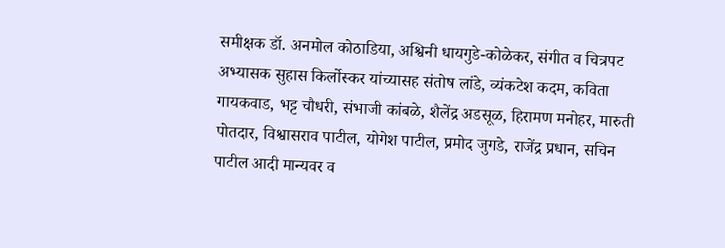समीक्षक डॉ. अनमोल कोठाडिया, अश्विनी धायगुडे-कोळेकर, संगीत व चित्रपट अभ्यासक सुहास किर्लोस्कर यांच्यासह संतोष लांडे, व्यंकटेश कदम, कविता गायकवाड, भट्ट चौधरी, संभाजी कांबळे, शैलेंद्र अडसूळ, हिरामण मनोहर, मारुती पोतदार, विश्वासराव पाटील, योगेश पाटील, प्रमोद जुगडे, राजेंद्र प्रधान, सचिन पाटील आदी मान्यवर व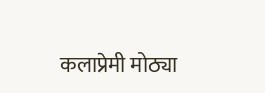कलाप्रेमी मोठ्या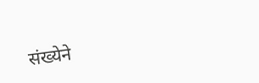संख्येने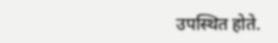उपस्थित होते.